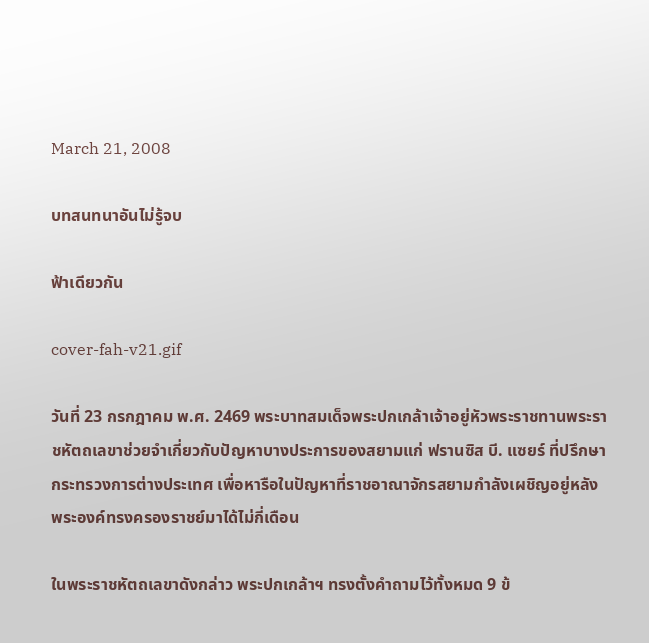March 21, 2008

บทสนทนาอันไม่รู้จบ

ฟ้าเดียวกัน

cover-fah-v21.gif

วันที่ 23 กรกฎาคม พ.ศ. 2469 พระบาทสมเด็จพระปกเกล้าเจ้าอยู่หัวพระราชทานพระราชหัตถเลขาช่วยจำเกี่ยวกับปัญหาบางประการของสยามแก่ ฟรานซิส บี. แซยร์ ที่ปรึกษากระทรวงการต่างประเทศ เพื่อหารือในปัญหาที่ราชอาณาจักรสยามกำลังเผชิญอยู่หลังพระองค์ทรงครองราชย์มาได้ไม่กี่เดือน

ในพระราชหัตถเลขาดังกล่าว พระปกเกล้าฯ ทรงตั้งคำถามไว้ทั้งหมด 9 ข้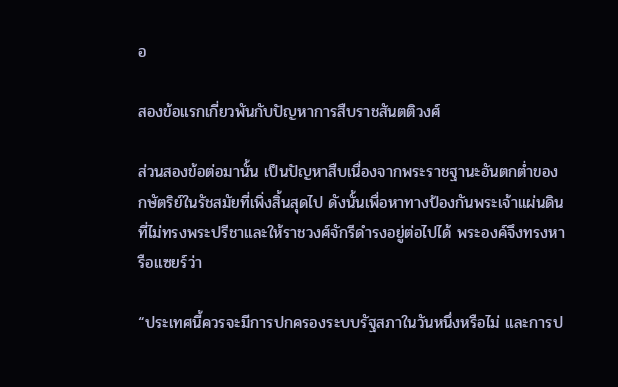อ

สองข้อแรกเกี่ยวพันกับปัญหาการสืบราชสันตติวงศ์

ส่วนสองข้อต่อมานั้น เป็นปัญหาสืบเนื่องจากพระราชฐานะอันตกต่ำของกษัตริย์ในรัชสมัยที่เพิ่งสิ้นสุดไป ดังนั้นเพื่อหาทางป้องกันพระเจ้าแผ่นดินที่ไม่ทรงพระปรีชาและให้ราชวงศ์จักรีดำรงอยู่ต่อไปได้ พระองค์จึงทรงหารือแซยร์ว่า

“ประเทศนี้ควรจะมีการปกครองระบบรัฐสภาในวันหนึ่งหรือไม่ และการป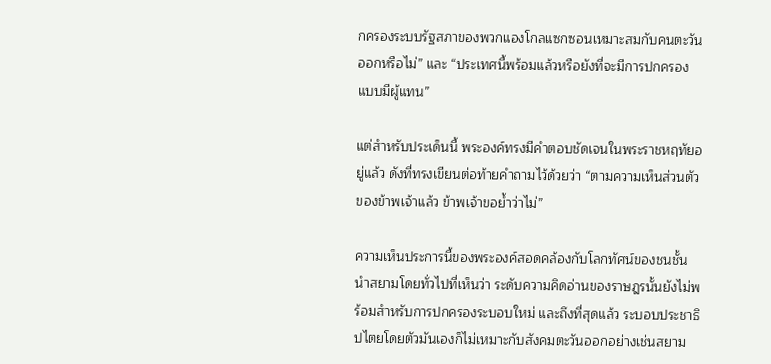กครองระบบรัฐสภาของพวกแองโกลแซกซอนเหมาะสมกับคนตะวันออกหรือไม่” และ “ประเทศนี้พร้อมแล้วหรือยังที่จะมีการปกครองแบบมีผู้แทน”

แต่สำหรับประเด็นนี้ พระองค์ทรงมีคำตอบชัดเจนในพระราชหฤทัยอยู่แล้ว ดังที่ทรงเขียนต่อท้ายคำถามไว้ด้วยว่า “ตามความเห็นส่วนตัวของข้าพเจ้าแล้ว ข้าพเจ้าขอย้ำว่าไม่”

ความเห็นประการนี้ของพระองค์สอดคล้องกับโลกทัศน์ของชนชั้นนำสยามโดยทั่วไปที่เห็นว่า ระดับความคิดอ่านของราษฎรนั้นยังไม่พร้อมสำหรับการปกครองระบอบใหม่ และถึงที่สุดแล้ว ระบอบประชาธิปไตยโดยตัวมันเองก็ไม่เหมาะกับสังคมตะวันออกอย่างเช่นสยาม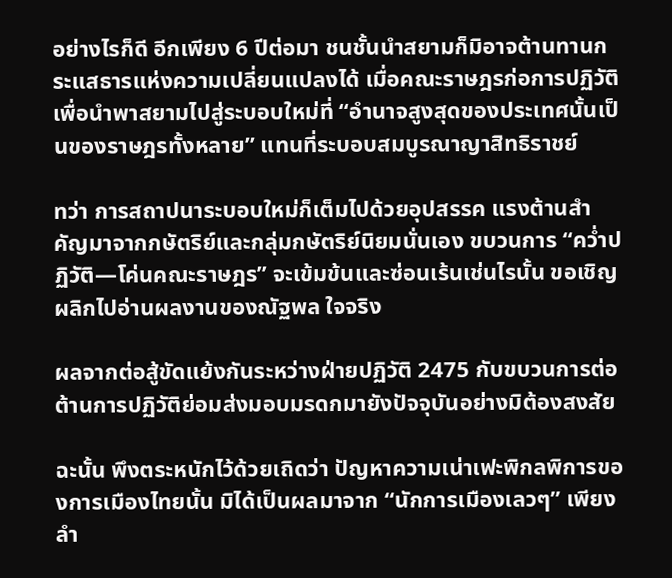อย่างไรก็ดี อีกเพียง 6 ปีต่อมา ชนชั้นนำสยามก็มิอาจต้านทานกระแสธารแห่งความเปลี่ยนแปลงได้ เมื่อคณะราษฎรก่อการปฏิวัติ เพื่อนำพาสยามไปสู่ระบอบใหม่ที่ “อำนาจสูงสุดของประเทศนั้นเป็นของราษฎรทั้งหลาย” แทนที่ระบอบสมบูรณาญาสิทธิราชย์

ทว่า การสถาปนาระบอบใหม่ก็เต็มไปด้วยอุปสรรค แรงต้านสำคัญมาจากกษัตริย์และกลุ่มกษัตริย์นิยมนั่นเอง ขบวนการ “คว่ำปฏิวัติ—โค่นคณะราษฎร” จะเข้มข้นและซ่อนเร้นเช่นไรนั้น ขอเชิญผลิกไปอ่านผลงานของณัฐพล ใจจริง

ผลจากต่อสู้ขัดแย้งกันระหว่างฝ่ายปฏิวัติ 2475 กับขบวนการต่อต้านการปฏิวัติย่อมส่งมอบมรดกมายังปัจจุบันอย่างมิต้องสงสัย

ฉะนั้น พึงตระหนักไว้ด้วยเถิดว่า ปัญหาความเน่าเฟะพิกลพิการของการเมืองไทยนั้น มิได้เป็นผลมาจาก “นักการเมืองเลวๆ” เพียงลำ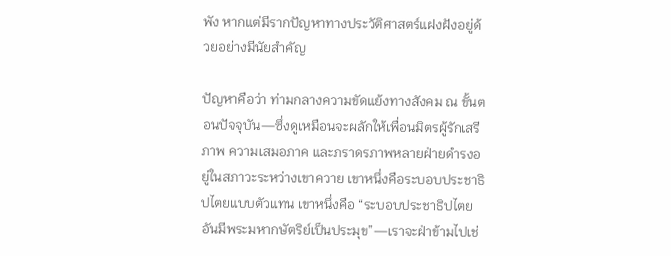พัง หากแต่มีรากปัญหาทางประวัติศาสตร์แฝงฝังอยู่ด้วยอย่างมีนัยสำคัญ

ปัญหาคือว่า ท่ามกลางความขัดแย้งทางสังคม ณ ขั้นตอนปัจจุบัน—ซึ่งดูเหมือนจะผลักให้เพื่อนมิตรผู้รักเสรีภาพ ความเสมอภาค และภราดรภาพหลายฝ่ายดำรงอยู่ในสภาวะระหว่างเขาควาย เขาหนึ่งคือระบอบประชาธิปไตยแบบตัวแทน เขาหนึ่งคือ “ระบอบประชาธิปไตยอันมีพระมหากษัตริย์เป็นประมุข”—เราจะฝ่าข้ามไปเช่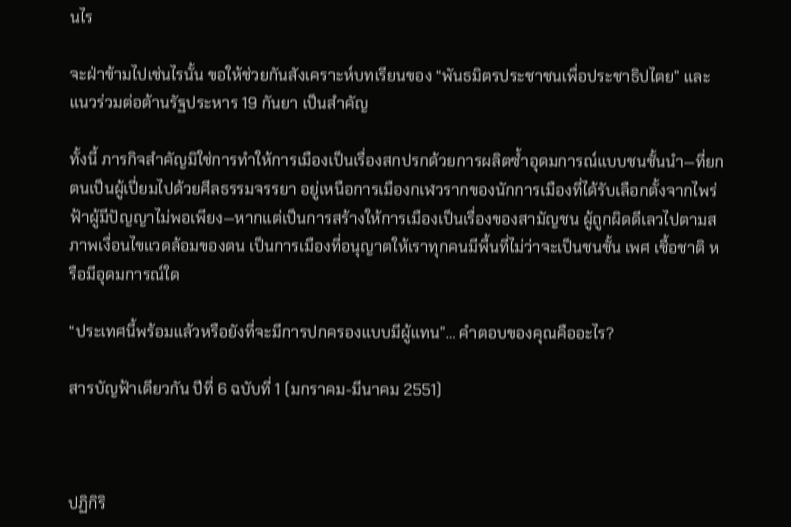นไร

จะฝ่าข้ามไปเช่นไรนั้น ขอให้ช่วยกันสังเคราะห์บทเรียนของ “พันธมิตรประชาชนเพื่อประชาธิปไตย” และแนวร่วมต่อต้านรัฐประหาร 19 กันยา เป็นสำคัญ

ทั้งนี้ ภารกิจสำคัญมิใช่การทำให้การเมืองเป็นเรื่องสกปรกด้วยการผลิตซ้ำอุดมการณ์แบบชนชั้นนำ—ที่ยกตนเป็นผู้เปี่ยมไปด้วยศีลธรรมจรรยา อยู่เหนือการเมืองกเฬวรากของนักการเมืองที่ได้รับเลือกตั้งจากไพร่ฟ้าผู้มีปัญญาไม่พอเพียง—หากแต่เป็นการสร้างให้การเมืองเป็นเรื่องของสามัญชน ผู้ถูกผิดดีเลวไปตามสภาพเงื่อนไขแวดล้อมของตน เป็นการเมืองที่อนุญาตให้เราทุกคนมีพื้นที่ไม่ว่าจะเป็นชนชั้น เพศ เชื้อชาติ หรือมีอุดมการณ์ใด

“ประเทศนี้พร้อมแล้วหรือยังที่จะมีการปกครองแบบมีผู้แทน”… คำตอบของคุณคืออะไร?

สารบัญฟ้าเดียวกัน ปีที่ 6 ฉบับที่ 1 (มกราคม-มีนาคม 2551)



ปฏิกิริ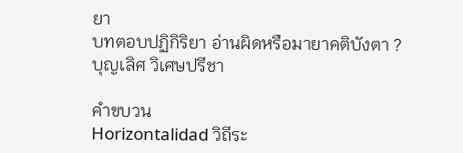ยา
บทตอบปฏิกิริยา อ่านผิดหรือมายาคติบังตา ?
บุญเลิศ วิเศษปรีชา

คำขบวน
Horizontalidad วิถีระ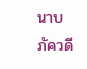นาบ
ภัควดี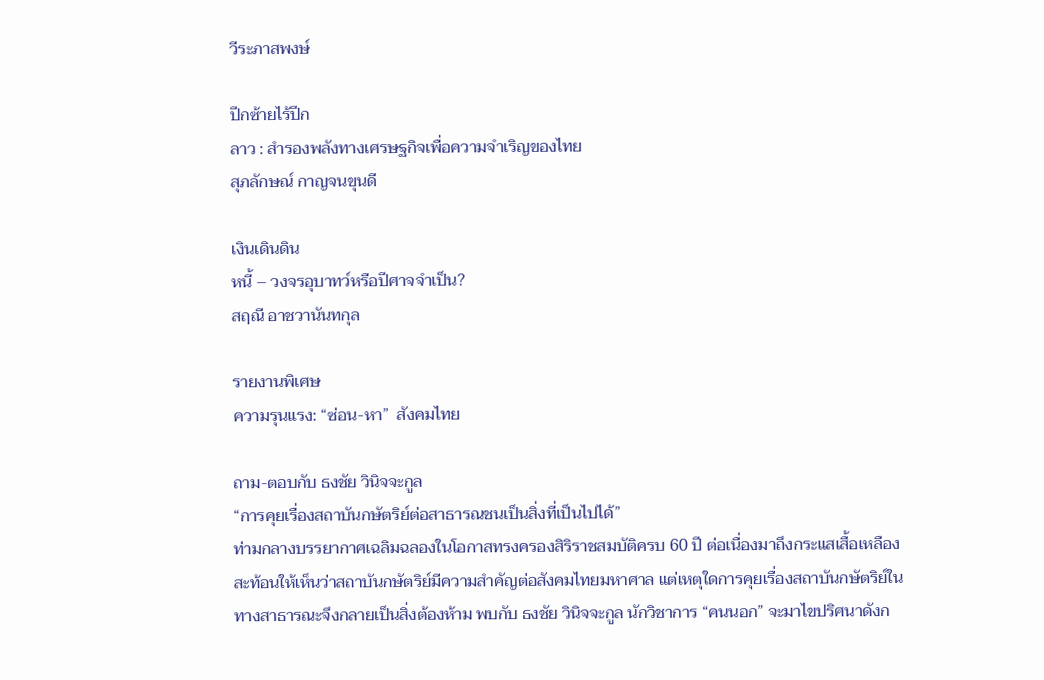วีระภาสพงษ์

ปีกซ้ายไร้ปีก
ลาว : สำรองพลังทางเศรษฐกิจเพื่อความจำเริญของไทย
สุภลักษณ์ กาญจนขุนดี

เงินเดินดิน
หนี้ – วงจรอุบาทว์หรือปีศาจจำเป็น?
สฤณี อาชวานันทกุล

รายงานพิเศษ
ความรุนแรง: “ซ่อน-หา”  สังคมไทย

ถาม-ตอบกับ ธงชัย วินิจจะกูล
“การคุยเรื่องสถาบันกษัตริย์ต่อสาธารณชนเป็นสิ่งที่เป็นไปได้”
ท่ามกลางบรรยากาศเฉลิมฉลองในโอกาสทรงครองสิริราชสมบัติครบ 60 ปี ต่อเนื่องมาถึงกระแสเสื้อเหลือง สะท้อนให้เห็นว่าสถาบันกษัตริย์มีความสำคัญต่อสังคมไทยมหาศาล แต่เหตุใดการคุยเรื่องสถาบันกษัตริย์ในทางสาธารณะจึงกลายเป็นสิ่งต้องห้าม พบกับ ธงชัย วินิจจะกูล นักวิชาการ “คนนอก” จะมาไขปริศนาดังก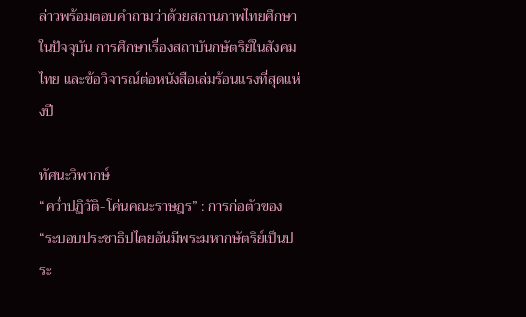ล่าวพร้อมตอบคำถามว่าด้วยสถานภาพไทยศึกษาในปัจจุบัน การศึกษาเรื่องสถาบันกษัตริย์ในสังคมไทย และข้อวิจารณ์ต่อหนังสือเล่มร้อนแรงที่สุดแห่งปี

ทัศนะวิพากษ์
“คว่ำปฏิวัติ-โค่นคณะราษฎร” : การก่อตัวของ “ระบอบประชาธิปไตยอันมีพระมหากษัตริย์เป็นประ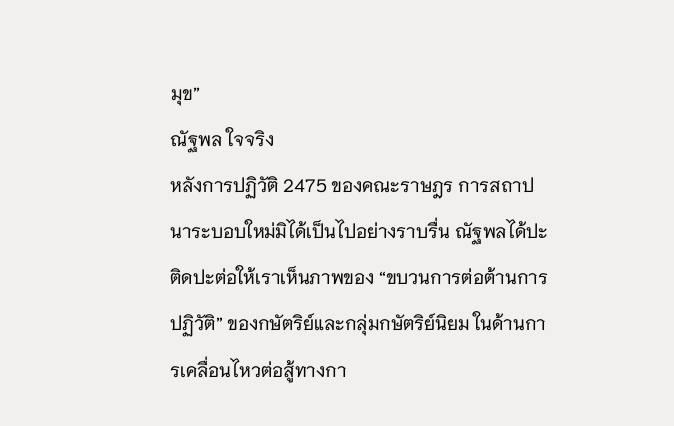มุข”
ณัฐพล ใจจริง
หลังการปฏิวัติ 2475 ของคณะราษฎร การสถาปนาระบอบใหม่มิได้เป็นไปอย่างราบรื่น ณัฐพลได้ปะติดปะต่อให้เราเห็นภาพของ “ขบวนการต่อต้านการปฏิวัติ” ของกษัตริย์และกลุ่มกษัตริย์นิยม ในด้านการเคลื่อนไหวต่อสู้ทางกา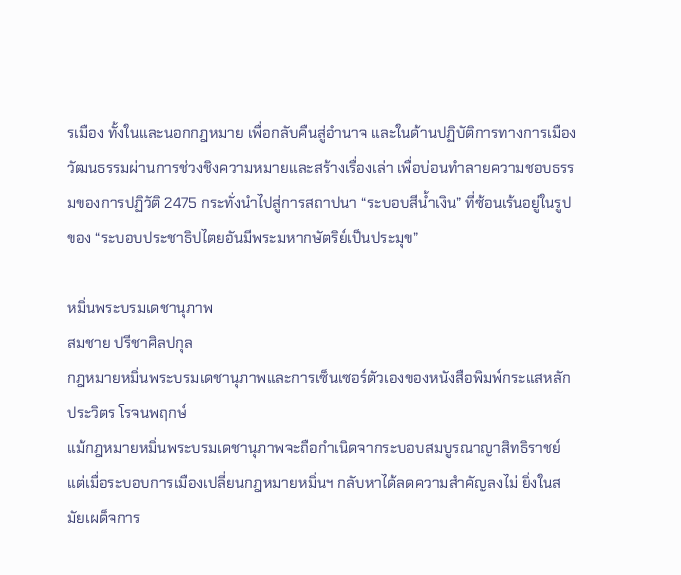รเมือง ทั้งในและนอกกฎหมาย เพื่อกลับคืนสู่อำนาจ และในด้านปฏิบัติการทางการเมืองวัฒนธรรมผ่านการช่วงชิงความหมายและสร้างเรื่องเล่า เพื่อบ่อนทำลายความชอบธรรมของการปฏิวัติ 2475 กระทั่งนำไปสู่การสถาปนา “ระบอบสีน้ำเงิน” ที่ซ้อนเร้นอยู่ในรูปของ “ระบอบประชาธิปไตยอันมีพระมหากษัตริย์เป็นประมุข”

หมิ่นพระบรมเดชานุภาพ
สมชาย ปรีชาศิลปกุล
กฎหมายหมิ่นพระบรมเดชานุภาพและการเซ็นเซอร์ตัวเองของหนังสือพิมพ์กระแสหลัก
ประวิตร โรจนพฤกษ์
แม้กฎหมายหมิ่นพระบรมเดชานุภาพจะถือกำเนิดจากระบอบสมบูรณาญาสิทธิราชย์ แต่เมื่อระบอบการเมืองเปลี่ยนกฎหมายหมิ่นฯ กลับหาได้ลดความสำคัญลงไม่ ยิ่งในสมัยเผด็จการ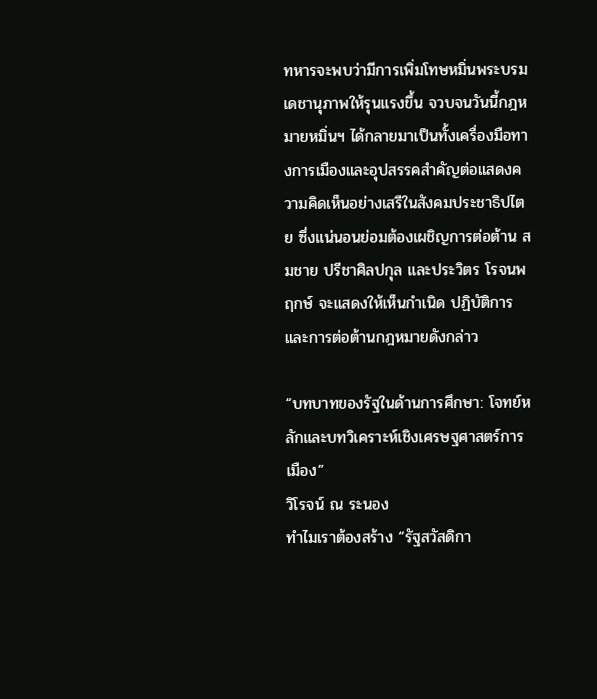ทหารจะพบว่ามีการเพิ่มโทษหมิ่นพระบรมเดชานุภาพให้รุนแรงขึ้น จวบจนวันนี้กฎหมายหมิ่นฯ ได้กลายมาเป็นทั้งเครื่องมือทางการเมืองและอุปสรรคสำคัญต่อแสดงความคิดเห็นอย่างเสรีในสังคมประชาธิปไตย ซึ่งแน่นอนย่อมต้องเผชิญการต่อต้าน สมชาย ปรีชาศิลปกุล และประวิตร โรจนพฤกษ์ จะแสดงให้เห็นกำเนิด ปฏิบัติการ และการต่อต้านกฎหมายดังกล่าว

“บทบาทของรัฐในด้านการศึกษา: โจทย์หลักและบทวิเคราะห์เชิงเศรษฐศาสตร์การเมือง”
วิโรจน์ ณ ระนอง
ทำไมเราต้องสร้าง “รัฐสวัสดิกา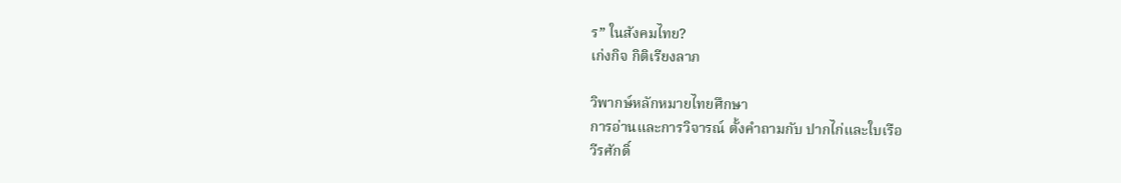ร” ในสังคมไทย?
เก่งกิจ กิติเรียงลาภ

วิพากษ์หลักหมายไทยศึกษา
การอ่านและการวิจารณ์ ตั้งคำถามกับ ปากไก่และใบเรือ
วีรศักดิ์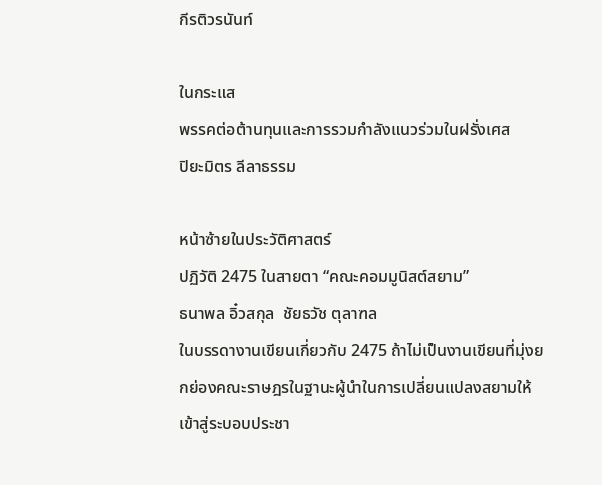กีรติวรนันท์

ในกระแส
พรรคต่อต้านทุนและการรวมกำลังแนวร่วมในฝรั่งเศส
ปิยะมิตร ลีลาธรรม

หน้าซ้ายในประวัติศาสตร์
ปฏิวัติ 2475 ในสายตา “คณะคอมมูนิสต์สยาม”
ธนาพล อิ๋วสกุล  ชัยธวัช ตุลาฑล
ในบรรดางานเขียนเกี่ยวกับ 2475 ถ้าไม่เป็นงานเขียนที่มุ่งยกย่องคณะราษฎรในฐานะผู้นำในการเปลี่ยนแปลงสยามให้เข้าสู่ระบอบประชา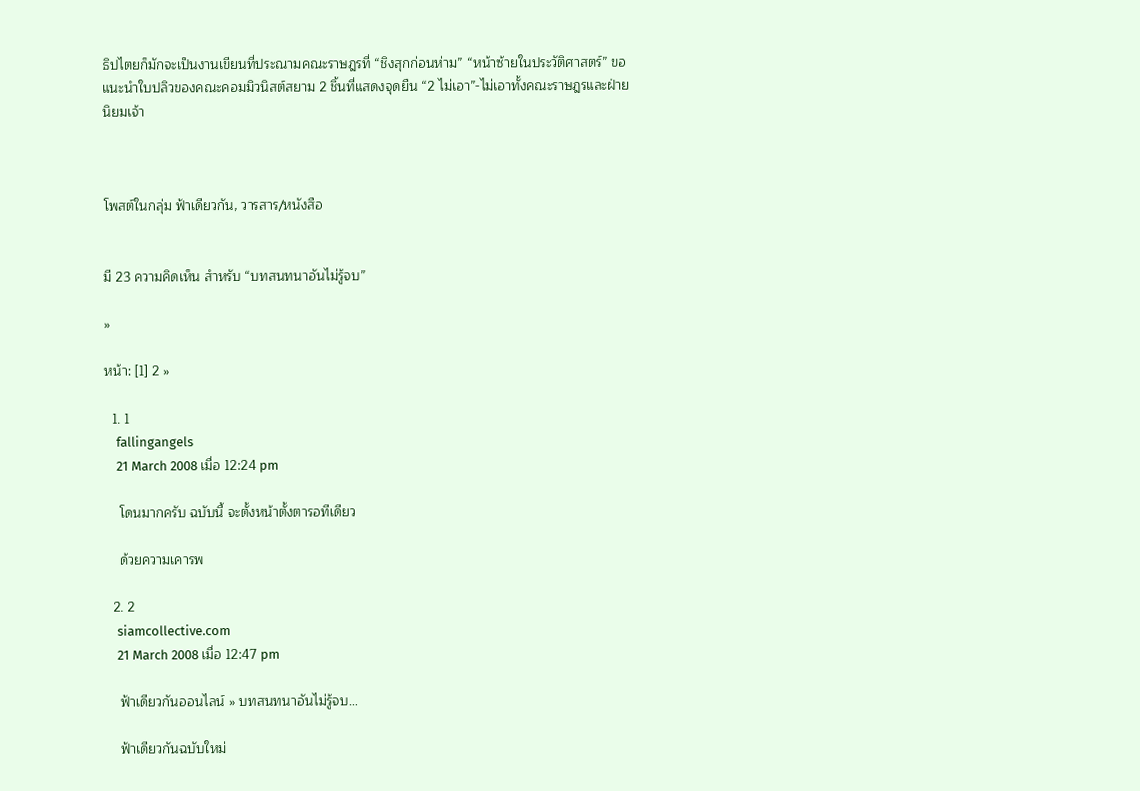ธิปไตยก็มักจะเป็นงานเขียนที่ประณามคณะราษฎรที่ “ชิงสุกก่อนห่าม” “หน้าซ้ายในประวัติศาสตร์” ขอแนะนำใบปลิวของคณะคอมมิวนิสต์สยาม 2 ชิ้นที่แสดงจุดยืน “2 ไม่เอา”-ไม่เอาทั้งคณะราษฎรและฝ่ายนิยมเจ้า



โพสต์ในกลุ่ม ฟ้าเดียวกัน, วารสาร/หนังสือ


มี 23 ความคิดเห็น สำหรับ “บทสนทนาอันไม่รู้จบ”

»

หน้า: [1] 2 »

  1. 1
    fallingangels
    21 March 2008 เมื่อ 12:24 pm

    โดนมากครับ ฉบับนี้ จะตั้งหน้าตั้งตารอทีเดียว

    ด้วยความเคารพ

  2. 2
    siamcollective.com
    21 March 2008 เมื่อ 12:47 pm

    ฟ้าเดียวกันออนไลน์ » บทสนทนาอันไม่รู้จบ…

    ฟ้าเดียวกันฉบับใหม่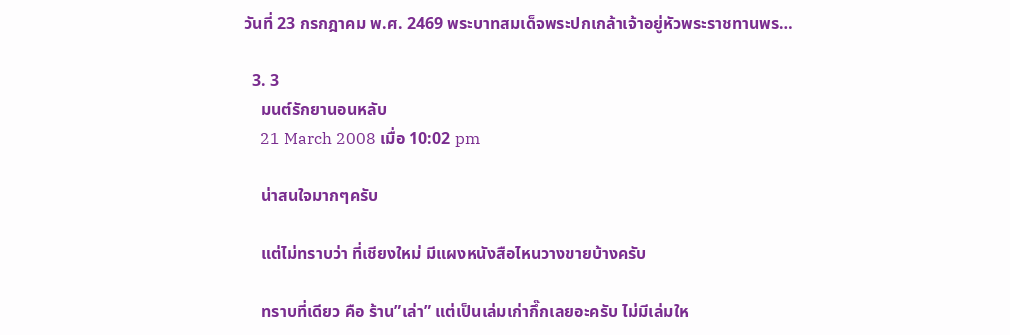วันที่ 23 กรกฎาคม พ.ศ. 2469 พระบาทสมเด็จพระปกเกล้าเจ้าอยู่หัวพระราชทานพร…

  3. 3
    มนต์รักยานอนหลับ
    21 March 2008 เมื่อ 10:02 pm

    น่าสนใจมากๆครับ

    แต่ไม่ทราบว่า ที่เชียงใหม่ มีแผงหนังสือไหนวางขายบ้างครับ

    ทราบที่เดียว คือ ร้าน”เล่า” แต่เป็นเล่มเก่ากึ๊กเลยอะครับ ไม่มีเล่มให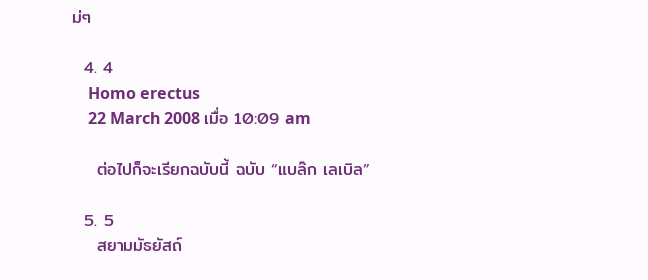ม่ๆ

  4. 4
    Homo erectus
    22 March 2008 เมื่อ 10:09 am

    ต่อไปก็จะเรียกฉบับนี้ ฉบับ “แบล๊ก เลเบิล”

  5. 5
    สยามมัธยัสถ์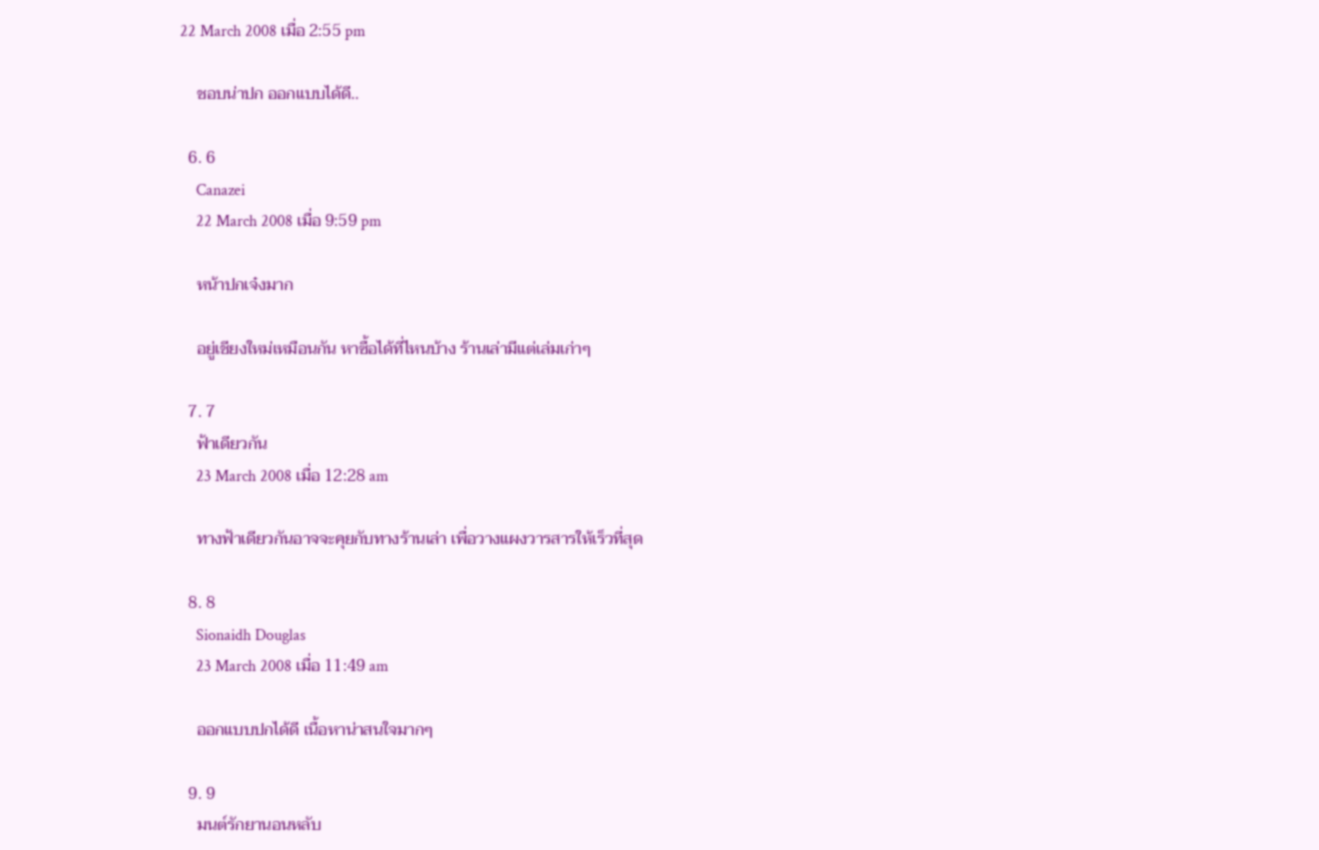22 March 2008 เมื่อ 2:55 pm

    ชอบน่าปก ออกแบบได้ดี..

  6. 6
    Canazei
    22 March 2008 เมื่อ 9:59 pm

    หน้าปกเจ๋งมาก

    อยู่เชียงใหม่เหมือนกัน หาซื้อได้ที่ไหนบ้าง ร้านเล่ามีแต่เล่มเก่าๆ

  7. 7
    ฟ้าเดียวกัน
    23 March 2008 เมื่อ 12:28 am

    ทางฟ้าเดียวกันอาจจะคุยกับทางร้านเล่า เพื่อวางแผงวารสารให้เร็วที่สุด

  8. 8
    Sionaidh Douglas
    23 March 2008 เมื่อ 11:49 am

    ออกแบบปกได้ดี เนื้อหาน่าสนใจมากๆ

  9. 9
    มนต์รักยานอนหลับ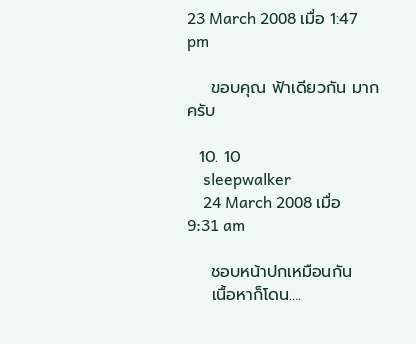23 March 2008 เมื่อ 1:47 pm

    ขอบคุณ ฟ้าเดียวกัน มากครับ

  10. 10
    sleepwalker
    24 March 2008 เมื่อ 9:31 am

    ชอบหน้าปกเหมือนกัน
    เนื้อหาก็โดน….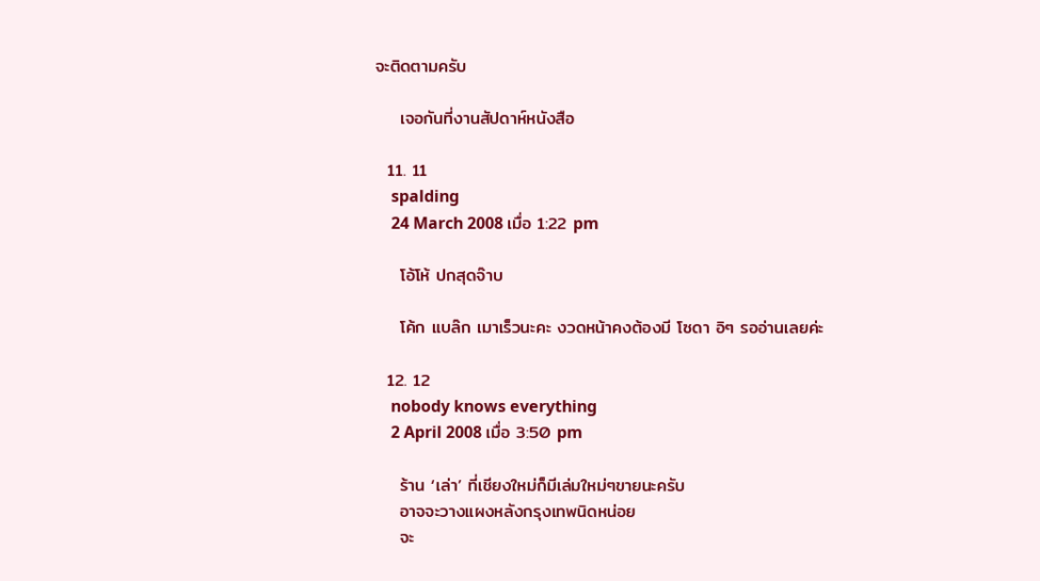จะติดตามครับ

    เจอกันที่งานสัปดาห์หนังสือ

  11. 11
    spalding
    24 March 2008 เมื่อ 1:22 pm

    โอ้โห้ ปกสุดจ๊าบ

    โค้ก แบล๊ก เมาเร็วนะคะ งวดหน้าคงต้องมี โซดา อิๆ รออ่านเลยค่ะ

  12. 12
    nobody knows everything
    2 April 2008 เมื่อ 3:50 pm

    ร้าน ‘เล่า’ ที่เชียงใหม่ก็มีเล่มใหม่ๆขายนะครับ
    อาจจะวางแผงหลังกรุงเทพนิดหน่อย
    จะ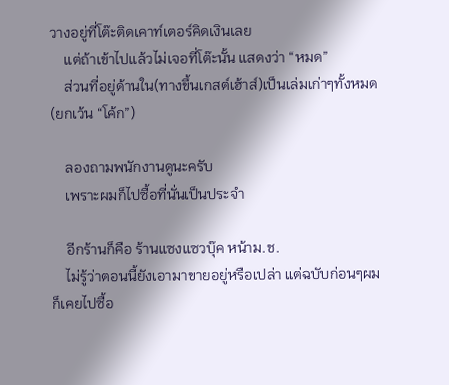วางอยู่ที่โต๊ะติดเคาท์เตอร์คิดเงินเลย
    แต่ถ้าเข้าไปแล้วไม่เจอที่โต๊ะนั้น แสดงว่า “หมด”
    ส่วนที่อยู่ด้านใน(ทางขึ้นเกสต์เฮ้าส์)เป็นเล่มเก่าๆทั้งหมด (ยกเว้น “โค้ก”)

    ลองถามพนักงานดูนะครับ
    เพราะผมก็ไปซื้อที่นั่นเป็นประจำ

    อีกร้านก็คือ ร้านแซงแซวบุ๊ค หน้าม.ช.
    ไม่รู้ว่าตอนนี้ยังเอามาขายอยู่หรือเปล่า แต่ฉบับก่อนๆผมก็เคยไปซื้อ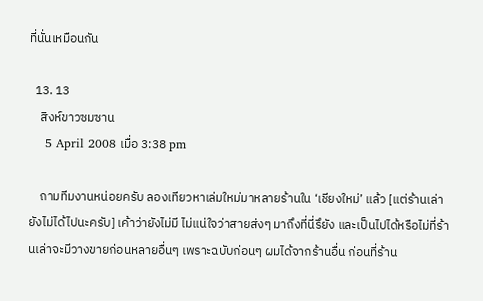ที่นั่นเหมือนกัน

  13. 13
    สิงห์ขาวซมซาน
    5 April 2008 เมื่อ 3:38 pm

    ถามทีมงานหน่อยครับ ลองเทียวหาเล่มใหม่มาหลายร้านใน ‘เชียงใหม่’ แล้ว [แต่ร้านเล่ายังไม่ได้ไปนะครับ] เค้าว่ายังไม่มี ไม่แน่ใจว่าสายส่งๆ มาถึงที่นี่รึยัง และเป็นไปได้หรือไม่ที่ร้านเล่าจะมีวางขายก่อนหลายอื่นๆ เพราะฉบับก่อนๆ ผมได้จากร้านอื่น ก่อนที่ร้าน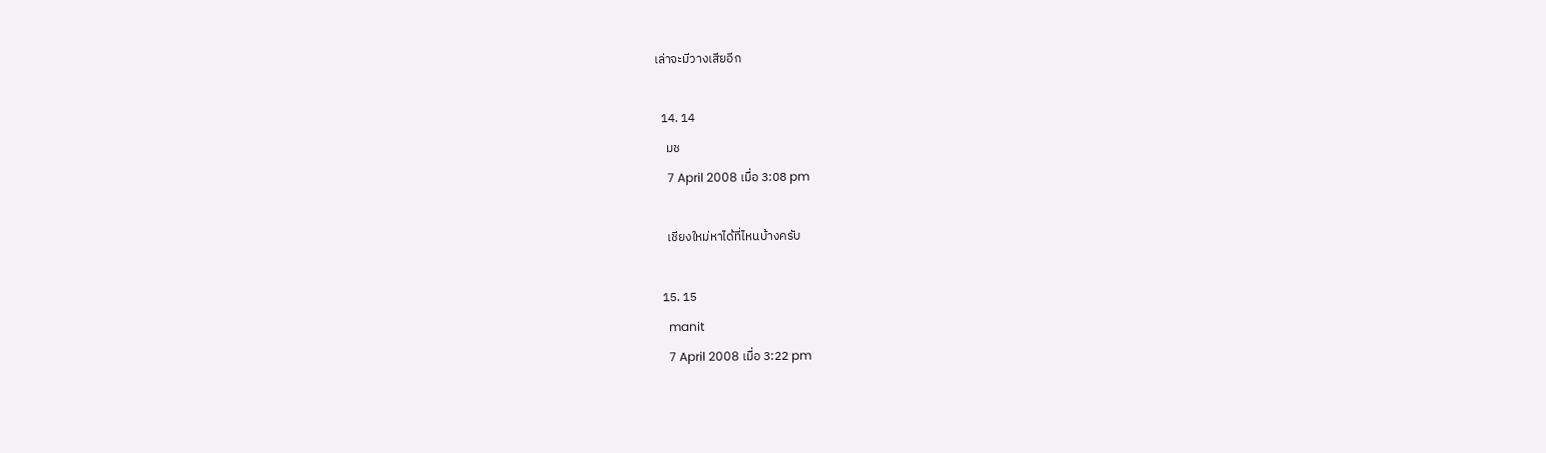เล่าจะมีวางเสียอีก

  14. 14
    มช
    7 April 2008 เมื่อ 3:08 pm

    เชียงใหม่หาได้ที่ไหนบ้างครับ

  15. 15
    manit
    7 April 2008 เมื่อ 3:22 pm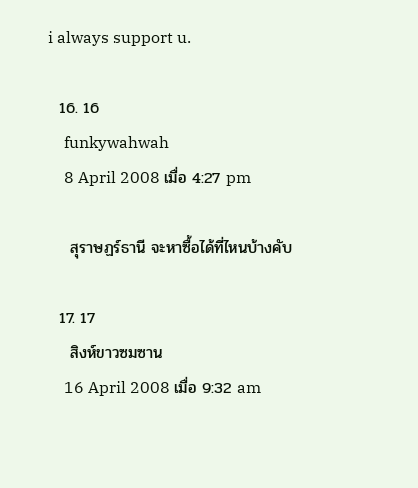i always support u.

  16. 16
    funkywahwah
    8 April 2008 เมื่อ 4:27 pm

    สุราษฏร์ธานี จะหาซื้อได้ที่ไหนบ้างคับ

  17. 17
    สิงห์ขาวซมซาน
    16 April 2008 เมื่อ 9:32 am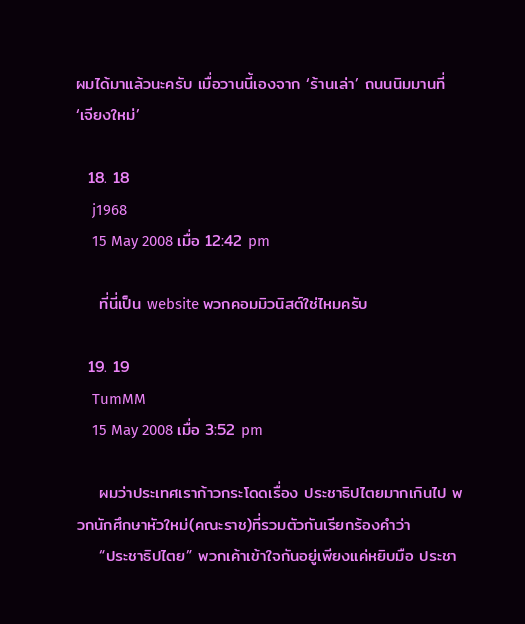ผมได้มาแล้วนะครับ เมื่อวานนี้เองจาก ‘ร้านเล่า’ ถนนนิมมานที่ ‘เจียงใหม่’

  18. 18
    j1968
    15 May 2008 เมื่อ 12:42 pm

    ที่นี่เป็น website พวกคอมมิวนิสต์ใช่ไหมครับ

  19. 19
    TumMM
    15 May 2008 เมื่อ 3:52 pm

    ผมว่าประเทศเราก้าวกระโดดเรื่อง ประชาธิปไตยมากเกินไป พวกนักศึกษาหัวใหม่(คณะราช)ที่รวมตัวกันเรียกร้องคำว่า
    “ประชาธิปไตย” พวกเค้าเข้าใจกันอยู่เพียงแค่หยิบมือ ประชา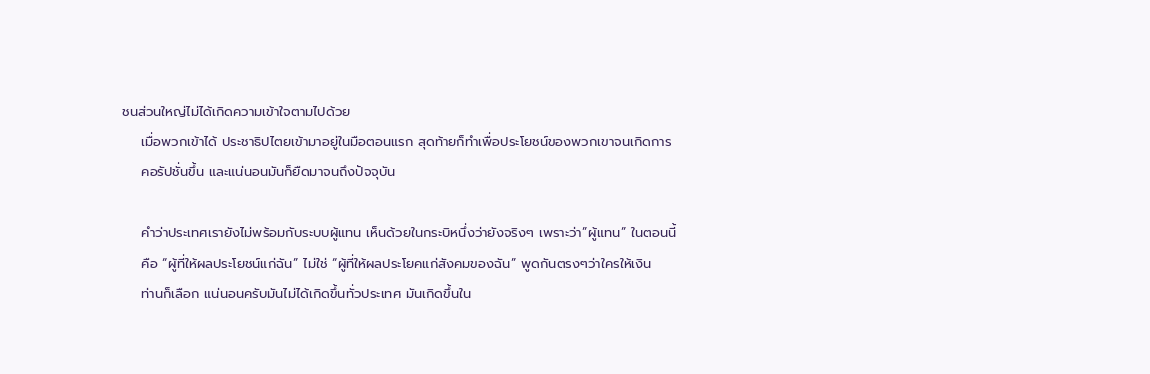ชนส่วนใหญ่ไม่ได้เกิดความเข้าใจตามไปด้วย
    เมื่อพวกเข้าได้ ประชาธิปไตยเข้ามาอยู่ในมือตอนแรก สุดท้ายก็ทำเพื่อประโยชน์ของพวกเขาจนเกิดการ
    คอรัปชั่นขึ้น และแน่นอนมันก็ยืดมาจนถึงปัจจุบัน

    คำว่าประเทศเรายังไม่พร้อมกับระบบผู้แทน เห็นด้วยในกระบิหนึ่งว่ายังจริงๆ เพราะว่า”ผู้แทน” ในตอนนี้
    คือ “ผู้ที่ให้ผลประโยชน์แก่ฉัน” ไม่ใช่ “ผู้ที่ให้ผลประโยคแก่สังคมของฉัน” พูดกันตรงๆว่าใครให้เงิน
    ท่านก็เลือก แน่นอนครับมันไม่ได้เกิดขึ้นทั่วประเทศ มันเกิดขึ้นใน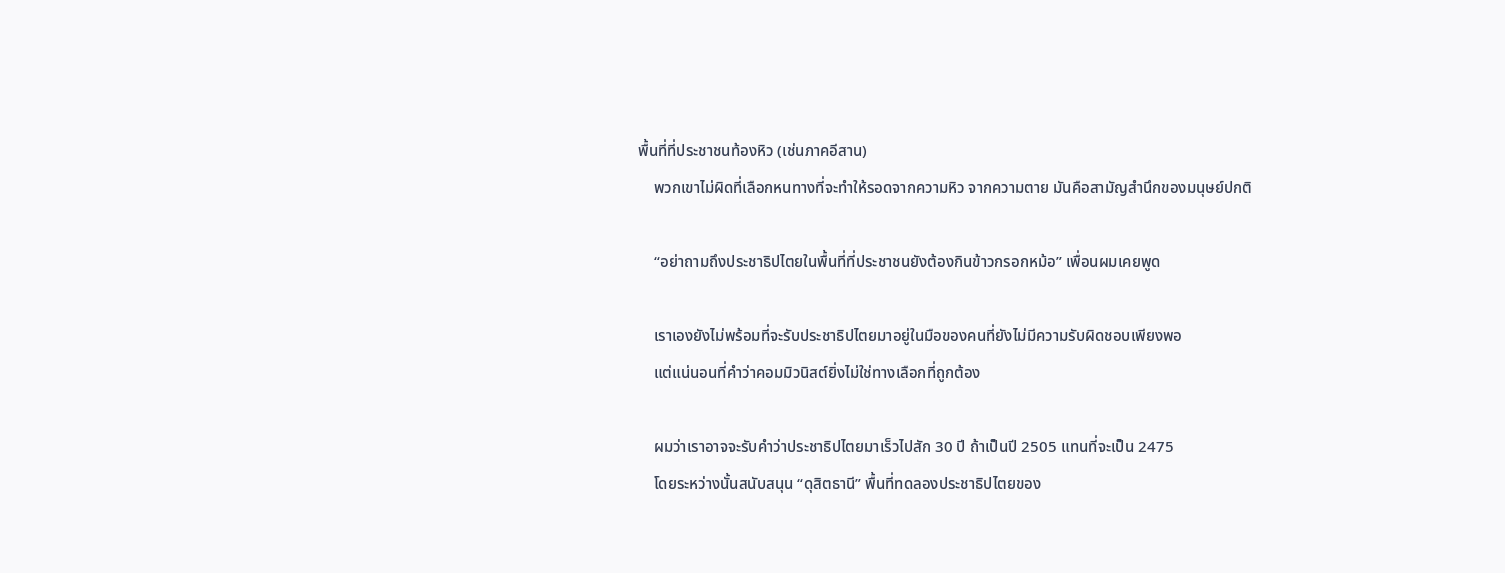พื้นที่ที่ประชาชนท้องหิว (เช่นภาคอีสาน)
    พวกเขาไม่ผิดที่เลือกหนทางที่จะทำให้รอดจากความหิว จากความตาย มันคือสามัญสำนึกของมนุษย์ปกติ

    “อย่าถามถึงประชาธิปไตยในพื้นที่ที่ประชาชนยังต้องกินข้าวกรอกหม้อ” เพื่อนผมเคยพูด

    เราเองยังไม่พร้อมที่จะรับประชาธิปไตยมาอยู่ในมือของคนที่ยังไม่มีความรับผิดชอบเพียงพอ
    แต่แน่นอนที่คำว่าคอมมิวนิสต์ยิ่งไม่ใช่ทางเลือกที่ถูกต้อง

    ผมว่าเราอาจจะรับคำว่าประชาธิปไตยมาเร็วไปสัก 30 ปี ถ้าเป็นปี 2505 แทนที่จะเป็น 2475
    โดยระหว่างนั้นสนับสนุน “ดุสิตธานี” พื้นที่ทดลองประชาธิปไตยของ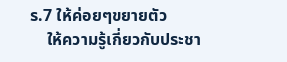ร.7 ให้ค่อยๆขยายตัว
    ให้ความรู้เกี่ยวกับประชา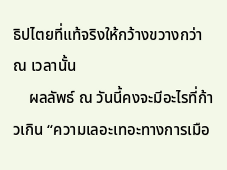ธิปไตยที่แท้จริงให้กว้างขวางกว่า ณ เวลานั้น
    ผลลัพธ์ ณ วันนี้คงจะมีอะไรที่ก้าวเกิน “ความเลอะเทอะทางการเมือ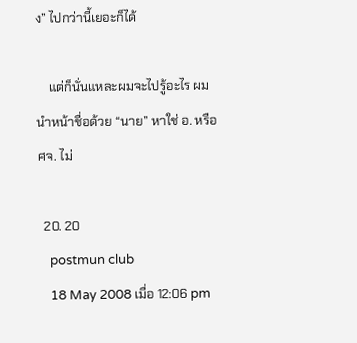ง” ไปกว่านี้เยอะก็ได้

    แต่ก็นั่นแหละผมจะไปรู้อะไร ผมนำหน้าชื่อด้วย “นาย” หาใช่ อ. หรือ ศจ. ไม่

  20. 20
    postmun club
    18 May 2008 เมื่อ 12:06 pm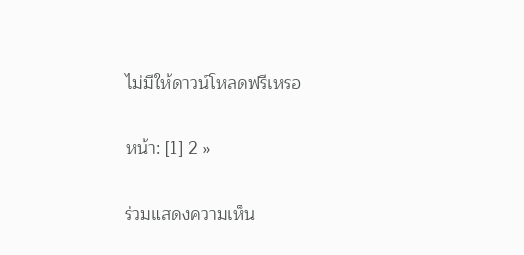ไม่มีให้ดาวน์โหลดฟรีเหรอ

หน้า: [1] 2 »

ร่วมแสดงความเห็น